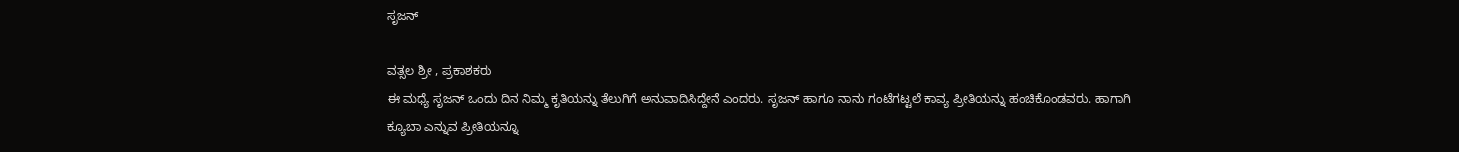ಸೃಜನ್

ವತ್ಸಲ ಶ್ರೀ , ಪ್ರಕಾಶಕರು
ಈ ಮಧ್ಯೆ ಸೃಜನ್ ಒಂದು ದಿನ ನಿಮ್ಮ ಕೃತಿಯನ್ನು ತೆಲುಗಿಗೆ ಅನುವಾದಿಸಿದ್ದೇನೆ ಎಂದರು. ಸೃಜನ್ ಹಾಗೂ ನಾನು ಗಂಟೆಗಟ್ಟಲೆ ಕಾವ್ಯ ಪ್ರೀತಿಯನ್ನು ಹಂಚಿಕೊಂಡವರು. ಹಾಗಾಗಿ ಕ್ಯೂಬಾ ಎನ್ನುವ ಪ್ರೀತಿಯನ್ನೂ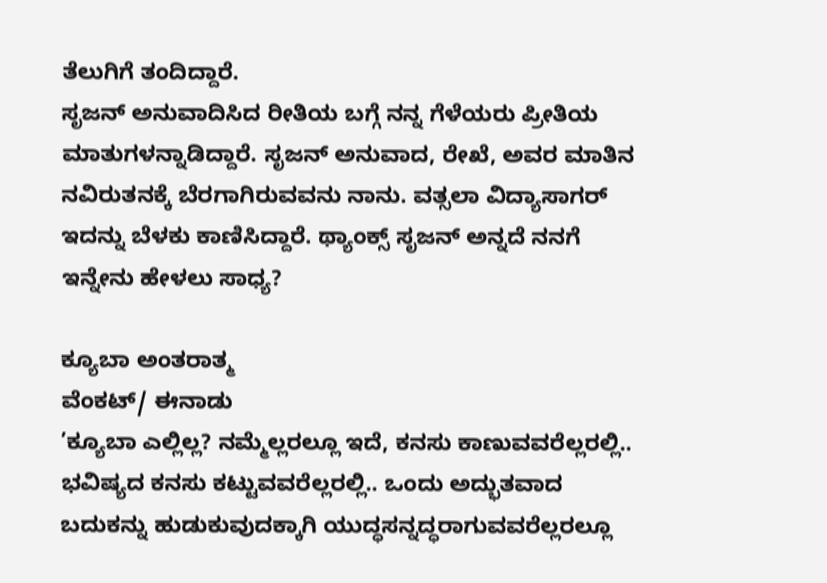ತೆಲುಗಿಗೆ ತಂದಿದ್ದಾರೆ.
ಸೃಜನ್ ಅನುವಾದಿಸಿದ ರೀತಿಯ ಬಗ್ಗೆ ನನ್ನ ಗೆಳೆಯರು ಪ್ರೀತಿಯ ಮಾತುಗಳನ್ನಾಡಿದ್ದಾರೆ. ಸೃಜನ್ ಅನುವಾದ, ರೇಖೆ, ಅವರ ಮಾತಿನ ನವಿರುತನಕ್ಕೆ ಬೆರಗಾಗಿರುವವನು ನಾನು. ವತ್ಸಲಾ ವಿದ್ಯಾಸಾಗರ್ ಇದನ್ನು ಬೆಳಕು ಕಾಣಿಸಿದ್ದಾರೆ. ಥ್ಯಾಂಕ್ಸ್ ಸೃಜನ್ ಅನ್ನದೆ ನನಗೆ ಇನ್ನೇನು ಹೇಳಲು ಸಾಧ್ಯ?

ಕ್ಯೂಬಾ ಅಂತರಾತ್ಮ
ವೆಂಕಟ್/ ಈನಾಡು
’ಕ್ಯೂಬಾ ಎಲ್ಲಿಲ್ಲ? ನಮ್ಮೆಲ್ಲರಲ್ಲೂ ಇದೆ, ಕನಸು ಕಾಣುವವರೆಲ್ಲರಲ್ಲಿ.. ಭವಿಷ್ಯದ ಕನಸು ಕಟ್ಟುವವರೆಲ್ಲರಲ್ಲಿ.. ಒಂದು ಅದ್ಭುತವಾದ ಬದುಕನ್ನು ಹುಡುಕುವುದಕ್ಕಾಗಿ ಯುದ್ಧಸನ್ನದ್ಧರಾಗುವವರೆಲ್ಲರಲ್ಲೂ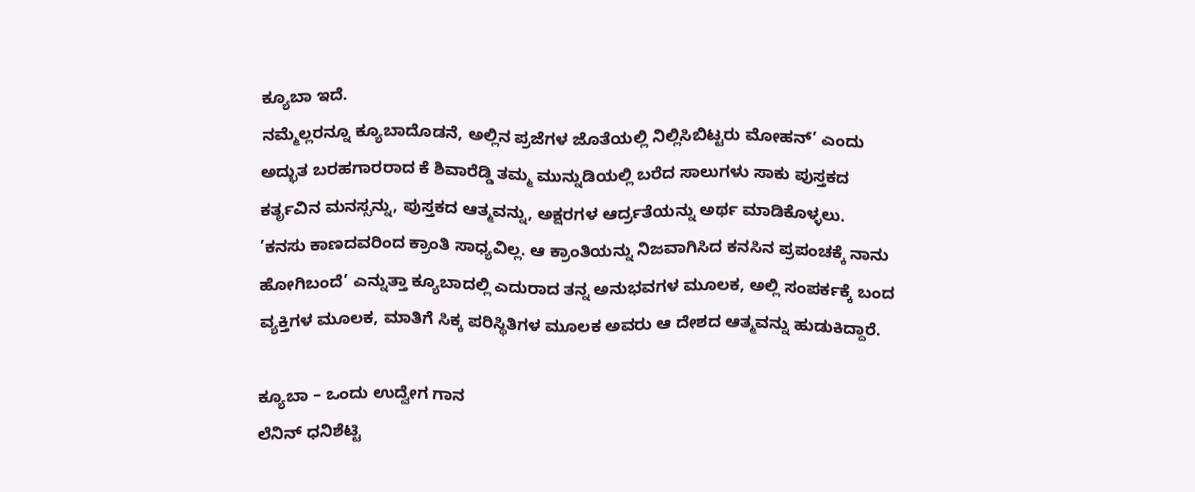ಕ್ಯೂಬಾ ಇದೆ.
ನಮ್ಮೆಲ್ಲರನ್ನೂ ಕ್ಯೂಬಾದೊಡನೆ, ಅಲ್ಲಿನ ಪ್ರಜೆಗಳ ಜೊತೆಯಲ್ಲಿ ನಿಲ್ಲಿಸಿಬಿಟ್ಟರು ಮೋಹನ್’ ಎಂದು ಅದ್ಭುತ ಬರಹಗಾರರಾದ ಕೆ ಶಿವಾರೆಡ್ಡಿ ತಮ್ಮ ಮುನ್ನುಡಿಯಲ್ಲಿ ಬರೆದ ಸಾಲುಗಳು ಸಾಕು ಪುಸ್ತಕದ ಕರ್ತೃವಿನ ಮನಸ್ಸನ್ನು, ಪುಸ್ತಕದ ಆತ್ಮವನ್ನು, ಅಕ್ಷರಗಳ ಆರ್ದ್ರತೆಯನ್ನು ಅರ್ಥ ಮಾಡಿಕೊಳ್ಳಲು.
’ಕನಸು ಕಾಣದವರಿಂದ ಕ್ರಾಂತಿ ಸಾಧ್ಯವಿಲ್ಲ. ಆ ಕ್ರಾಂತಿಯನ್ನು ನಿಜವಾಗಿಸಿದ ಕನಸಿನ ಪ್ರಪಂಚಕ್ಕೆ ನಾನು ಹೋಗಿಬಂದೆ’ ಎನ್ನುತ್ತಾ ಕ್ಯೂಬಾದಲ್ಲಿ ಎದುರಾದ ತನ್ನ ಅನುಭವಗಳ ಮೂಲಕ, ಅಲ್ಲಿ ಸಂಪರ್ಕಕ್ಕೆ ಬಂದ ವ್ಯಕ್ತಿಗಳ ಮೂಲಕ, ಮಾತಿಗೆ ಸಿಕ್ಕ ಪರಿಸ್ಥಿತಿಗಳ ಮೂಲಕ ಅವರು ಆ ದೇಶದ ಆತ್ಮವನ್ನು ಹುಡುಕಿದ್ದಾರೆ.

ಕ್ಯೂಬಾ – ಒಂದು ಉದ್ವೇಗ ಗಾನ
ಲೆನಿನ್ ಧನಿಶೆಟ್ಟಿ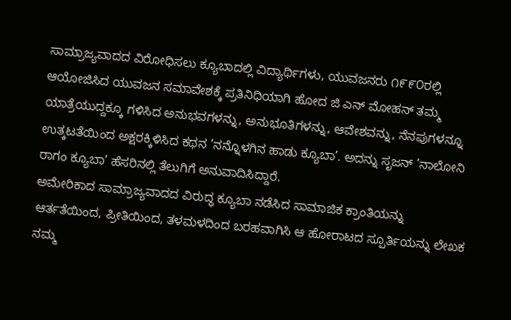ಸಾಮ್ರಾಜ್ಯವಾದದ ವಿರೋಧಿಸಲು ಕ್ಯೂಬಾದಲ್ಲಿ ವಿದ್ಯಾರ್ಥಿಗಳು, ಯುವಜನರು ೧೯೯೦ರಲ್ಲಿ ಆಯೋಜಿಸಿದ ಯುವಜನ ಸಮಾವೇಶಕ್ಕೆ ಪ್ರತಿನಿಧಿಯಾಗಿ ಹೋದ ಜಿ ಎನ್ ಮೋಹನ್ ತಮ್ಮ ಯಾತ್ರೆಯುದ್ದಕ್ಕೂ ಗಳಿಸಿದ ಅನುಭವಗಳನ್ನು, ಅನುಭೂತಿಗಳನ್ನು, ಆವೇಶವನ್ನು, ನೆನಪುಗಳನ್ನೂ ಉತ್ಕಟತೆಯಿಂದ ಅಕ್ಷರಕ್ಕಿಳಿಸಿದ ಕಥನ ’ನನ್ನೊಳಗಿನ ಹಾಡು ಕ್ಯೂಬಾ’. ಅದನ್ನು ಸೃಜನ್ ’ನಾಲೋನಿ ರಾಗಂ ಕ್ಯೂಬಾ’ ಹೆಸರಿನಲ್ಲಿ ತೆಲುಗಿಗೆ ಅನುವಾದಿಸಿದ್ದಾರೆ.
ಅಮೇರಿಕಾದ ಸಾಮ್ರಾಜ್ಯವಾದದ ವಿರುದ್ಧ ಕ್ಯೂಬಾ ನಡೆಸಿದ ಸಾಮಾಜಿಕ ಕ್ರಾಂತಿಯನ್ನು ಆರ್ತತೆಯಿಂದ, ಪ್ರೀತಿಯಿಂದ, ತಳಮಳದಿಂದ ಬರಹವಾಗಿಸಿ ಆ ಹೋರಾಟದ ಸ್ಪೂರ್ತಿಯನ್ನು ಲೇಖಕ ನಮ್ಮ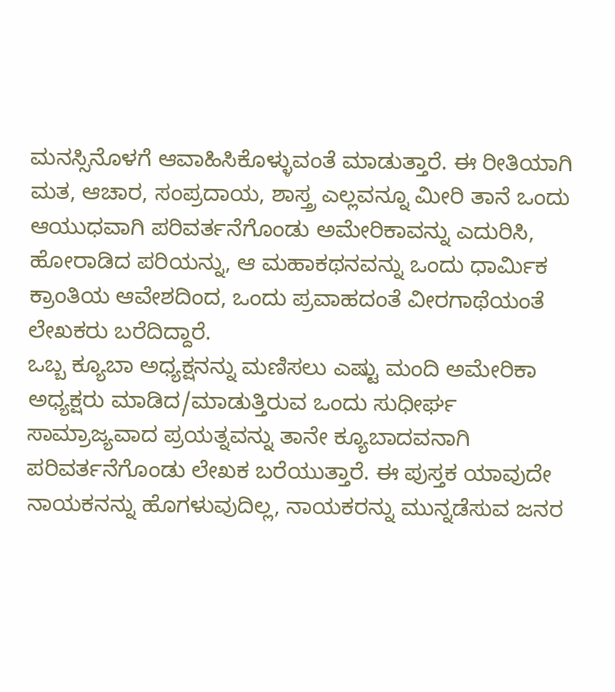ಮನಸ್ಸಿನೊಳಗೆ ಆವಾಹಿಸಿಕೊಳ್ಳುವಂತೆ ಮಾಡುತ್ತಾರೆ. ಈ ರೀತಿಯಾಗಿ ಮತ, ಆಚಾರ, ಸಂಪ್ರದಾಯ, ಶಾಸ್ತ್ರ ಎಲ್ಲವನ್ನೂ ಮೀರಿ ತಾನೆ ಒಂದು ಆಯುಧವಾಗಿ ಪರಿವರ್ತನೆಗೊಂಡು ಅಮೇರಿಕಾವನ್ನು ಎದುರಿಸಿ, ಹೋರಾಡಿದ ಪರಿಯನ್ನು, ಆ ಮಹಾಕಥನವನ್ನು ಒಂದು ಧಾರ್ಮಿಕ ಕ್ರಾಂತಿಯ ಆವೇಶದಿಂದ, ಒಂದು ಪ್ರವಾಹದಂತೆ ವೀರಗಾಥೆಯಂತೆ ಲೇಖಕರು ಬರೆದಿದ್ದಾರೆ.
ಒಬ್ಬ ಕ್ಯೂಬಾ ಅಧ್ಯಕ್ಷನನ್ನು ಮಣಿಸಲು ಎಷ್ಟು ಮಂದಿ ಅಮೇರಿಕಾ ಅಧ್ಯಕ್ಷರು ಮಾಡಿದ/ಮಾಡುತ್ತಿರುವ ಒಂದು ಸುಧೀರ್ಘ ಸಾಮ್ರಾಜ್ಯವಾದ ಪ್ರಯತ್ನವನ್ನು ತಾನೇ ಕ್ಯೂಬಾದವನಾಗಿ ಪರಿವರ್ತನೆಗೊಂಡು ಲೇಖಕ ಬರೆಯುತ್ತಾರೆ. ಈ ಪುಸ್ತಕ ಯಾವುದೇ ನಾಯಕನನ್ನು ಹೊಗಳುವುದಿಲ್ಲ, ನಾಯಕರನ್ನು ಮುನ್ನಡೆಸುವ ಜನರ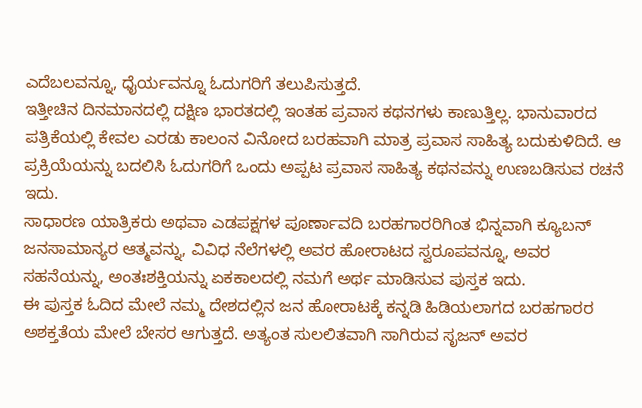ಎದೆಬಲವನ್ನೂ, ಧೈರ್ಯವನ್ನೂ ಓದುಗರಿಗೆ ತಲುಪಿಸುತ್ತದೆ.
ಇತ್ತೀಚಿನ ದಿನಮಾನದಲ್ಲಿ ದಕ್ಷಿಣ ಭಾರತದಲ್ಲಿ ಇಂತಹ ಪ್ರವಾಸ ಕಥನಗಳು ಕಾಣುತ್ತಿಲ್ಲ. ಭಾನುವಾರದ ಪತ್ರಿಕೆಯಲ್ಲಿ ಕೇವಲ ಎರಡು ಕಾಲಂನ ವಿನೋದ ಬರಹವಾಗಿ ಮಾತ್ರ ಪ್ರವಾಸ ಸಾಹಿತ್ಯ ಬದುಕುಳಿದಿದೆ. ಆ ಪ್ರಕ್ರಿಯೆಯನ್ನು ಬದಲಿಸಿ ಓದುಗರಿಗೆ ಒಂದು ಅಪ್ಪಟ ಪ್ರವಾಸ ಸಾಹಿತ್ಯ ಕಥನವನ್ನು ಉಣಬಡಿಸುವ ರಚನೆ ಇದು.
ಸಾಧಾರಣ ಯಾತ್ರಿಕರು ಅಥವಾ ಎಡಪಕ್ಷಗಳ ಪೂರ್ಣಾವದಿ ಬರಹಗಾರರಿಗಿಂತ ಭಿನ್ನವಾಗಿ ಕ್ಯೂಬನ್ ಜನಸಾಮಾನ್ಯರ ಆತ್ಮವನ್ನು, ವಿವಿಧ ನೆಲೆಗಳಲ್ಲಿ ಅವರ ಹೋರಾಟದ ಸ್ವರೂಪವನ್ನೂ, ಅವರ ಸಹನೆಯನ್ನು, ಅಂತಃಶಕ್ತಿಯನ್ನು ಏಕಕಾಲದಲ್ಲಿ ನಮಗೆ ಅರ್ಥ ಮಾಡಿಸುವ ಪುಸ್ತಕ ಇದು.
ಈ ಪುಸ್ತಕ ಓದಿದ ಮೇಲೆ ನಮ್ಮ ದೇಶದಲ್ಲಿನ ಜನ ಹೋರಾಟಕ್ಕೆ ಕನ್ನಡಿ ಹಿಡಿಯಲಾಗದ ಬರಹಗಾರರ ಅಶಕ್ತತೆಯ ಮೇಲೆ ಬೇಸರ ಆಗುತ್ತದೆ. ಅತ್ಯಂತ ಸುಲಲಿತವಾಗಿ ಸಾಗಿರುವ ಸೃಜನ್ ಅವರ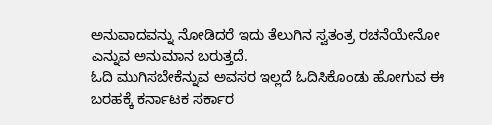ಅನುವಾದವನ್ನು ನೋಡಿದರೆ ಇದು ತೆಲುಗಿನ ಸ್ವತಂತ್ರ ರಚನೆಯೇನೋ ಎನ್ನುವ ಅನುಮಾನ ಬರುತ್ತದೆ.
ಓದಿ ಮುಗಿಸಬೇಕೆನ್ನುವ ಅವಸರ ಇಲ್ಲದೆ ಓದಿಸಿಕೊಂಡು ಹೋಗುವ ಈ ಬರಹಕ್ಕೆ ಕರ್ನಾಟಕ ಸರ್ಕಾರ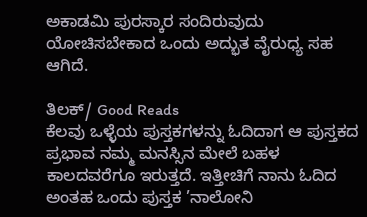ಅಕಾಡಮಿ ಪುರಸ್ಕಾರ ಸಂದಿರುವುದು ಯೋಚಿಸಬೇಕಾದ ಒಂದು ಅದ್ಭುತ ವೈರುಧ್ಯ ಸಹ ಆಗಿದೆ.

ತಿಲಕ್/ Good Reads
ಕೆಲವು ಒಳ್ಳೆಯ ಪುಸ್ತಕಗಳನ್ನು ಓದಿದಾಗ ಆ ಪುಸ್ತಕದ ಪ್ರಭಾವ ನಮ್ಮ ಮನಸ್ಸಿನ ಮೇಲೆ ಬಹಳ ಕಾಲದವರೆಗೂ ಇರುತ್ತದೆ. ಇತ್ತೀಚಿಗೆ ನಾನು ಓದಿದ ಅಂತಹ ಒಂದು ಪುಸ್ತಕ ’ನಾಲೋನಿ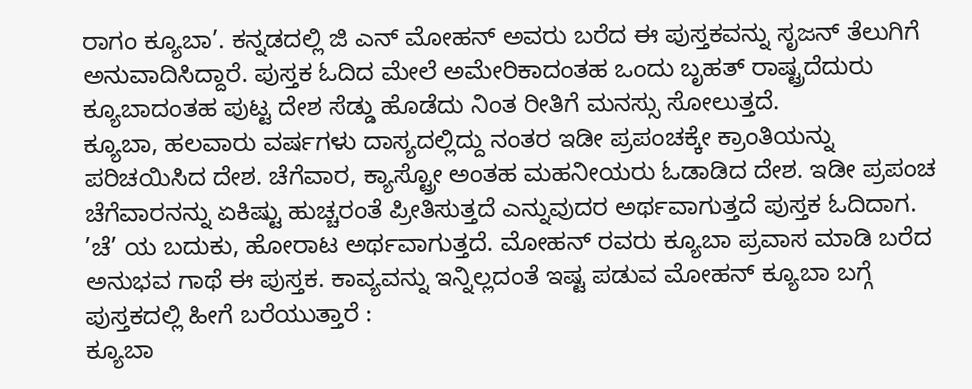ರಾಗಂ ಕ್ಯೂಬಾ’. ಕನ್ನಡದಲ್ಲಿ ಜಿ ಎನ್ ಮೋಹನ್ ಅವರು ಬರೆದ ಈ ಪುಸ್ತಕವನ್ನು ಸೃಜನ್ ತೆಲುಗಿಗೆ ಅನುವಾದಿಸಿದ್ದಾರೆ. ಪುಸ್ತಕ ಓದಿದ ಮೇಲೆ ಅಮೇರಿಕಾದಂತಹ ಒಂದು ಬೃಹತ್ ರಾಷ್ಟ್ರದೆದುರು ಕ್ಯೂಬಾದಂತಹ ಪುಟ್ಟ ದೇಶ ಸೆಡ್ಡು ಹೊಡೆದು ನಿಂತ ರೀತಿಗೆ ಮನಸ್ಸು ಸೋಲುತ್ತದೆ.
ಕ್ಯೂಬಾ, ಹಲವಾರು ವರ್ಷಗಳು ದಾಸ್ಯದಲ್ಲಿದ್ದು ನಂತರ ಇಡೀ ಪ್ರಪಂಚಕ್ಕೇ ಕ್ರಾಂತಿಯನ್ನು ಪರಿಚಯಿಸಿದ ದೇಶ. ಚೆಗೆವಾರ, ಕ್ಯಾಸ್ಟ್ರೋ ಅಂತಹ ಮಹನೀಯರು ಓಡಾಡಿದ ದೇಶ. ಇಡೀ ಪ್ರಪಂಚ ಚೆಗೆವಾರನನ್ನು ಏಕಿಷ್ಟು ಹುಚ್ಚರಂತೆ ಪ್ರೀತಿಸುತ್ತದೆ ಎನ್ನುವುದರ ಅರ್ಥವಾಗುತ್ತದೆ ಪುಸ್ತಕ ಓದಿದಾಗ. ’ಚೆ’ ಯ ಬದುಕು, ಹೋರಾಟ ಅರ್ಥವಾಗುತ್ತದೆ. ಮೋಹನ್ ರವರು ಕ್ಯೂಬಾ ಪ್ರವಾಸ ಮಾಡಿ ಬರೆದ ಅನುಭವ ಗಾಥೆ ಈ ಪುಸ್ತಕ. ಕಾವ್ಯವನ್ನು ಇನ್ನಿಲ್ಲದಂತೆ ಇಷ್ಟ ಪಡುವ ಮೋಹನ್ ಕ್ಯೂಬಾ ಬಗ್ಗೆ ಪುಸ್ತಕದಲ್ಲಿ ಹೀಗೆ ಬರೆಯುತ್ತಾರೆ :
ಕ್ಯೂಬಾ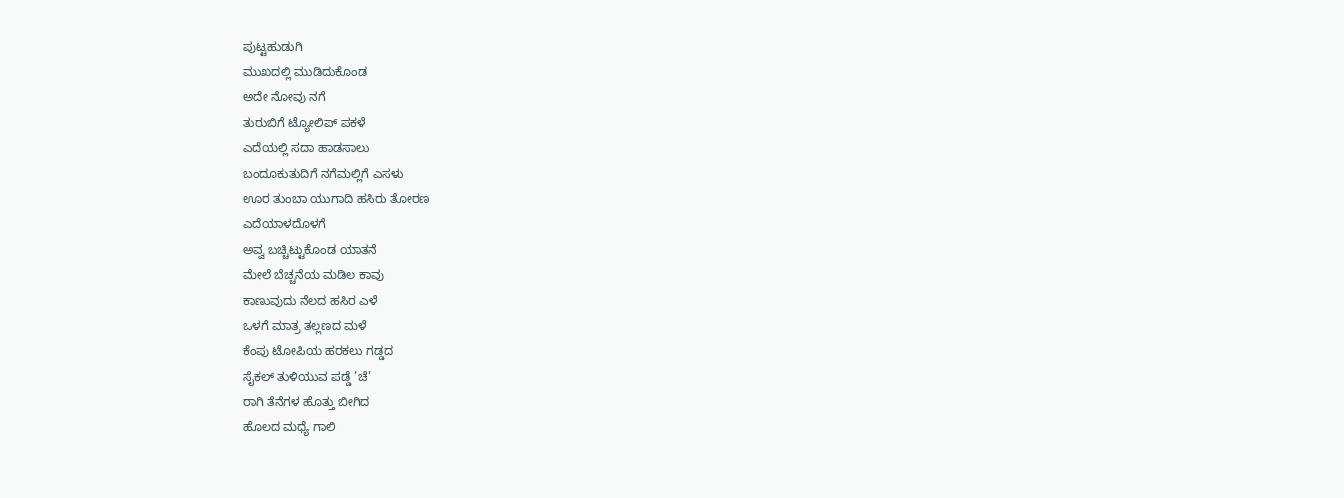ಪುಟ್ಟಹುಡುಗಿ
ಮುಖದಲ್ಲಿ ಮುಡಿದುಕೊಂಡ
ಅದೇ ನೋವು ನಗೆ
ತುರುಬಿಗೆ ಟ್ಯೋಲಿಪ್ ಪಕಳೆ
ಎದೆಯಲ್ಲಿ ಸದಾ ಹಾಡಸಾಲು
ಬಂದೂಕುತುದಿಗೆ ನಗೆಮಲ್ಲಿಗೆ ಎಸಳು
ಊರ ತುಂಬಾ ಯುಗಾದಿ ಹಸಿರು ತೋರಣ
ಎದೆಯಾಳದೊಳಗೆ
ಅವ್ವ ಬಚ್ಚಿಟ್ಟುಕೊಂಡ ಯಾತನೆ
ಮೇಲೆ ಬೆಚ್ಚನೆಯ ಮಡಿಲ ಕಾವು
ಕಾಣುವುದು ನೆಲದ ಹಸಿರ ಎಳೆ
ಒಳಗೆ ಮಾತ್ರ ತಲ್ಲಣದ ಮಳೆ
ಕೆಂಪು ಟೋಪಿಯ ಹರಕಲು ಗಡ್ಡದ
ಸೈಕಲ್ ತುಳಿಯುವ ಪಡ್ಡೆ ’ಚೆ’
ರಾಗಿ ತೆನೆಗಳ ಹೊತ್ತು ಬೀಗಿದ
ಹೊಲದ ಮಧ್ಯೆ ಗಾಲಿ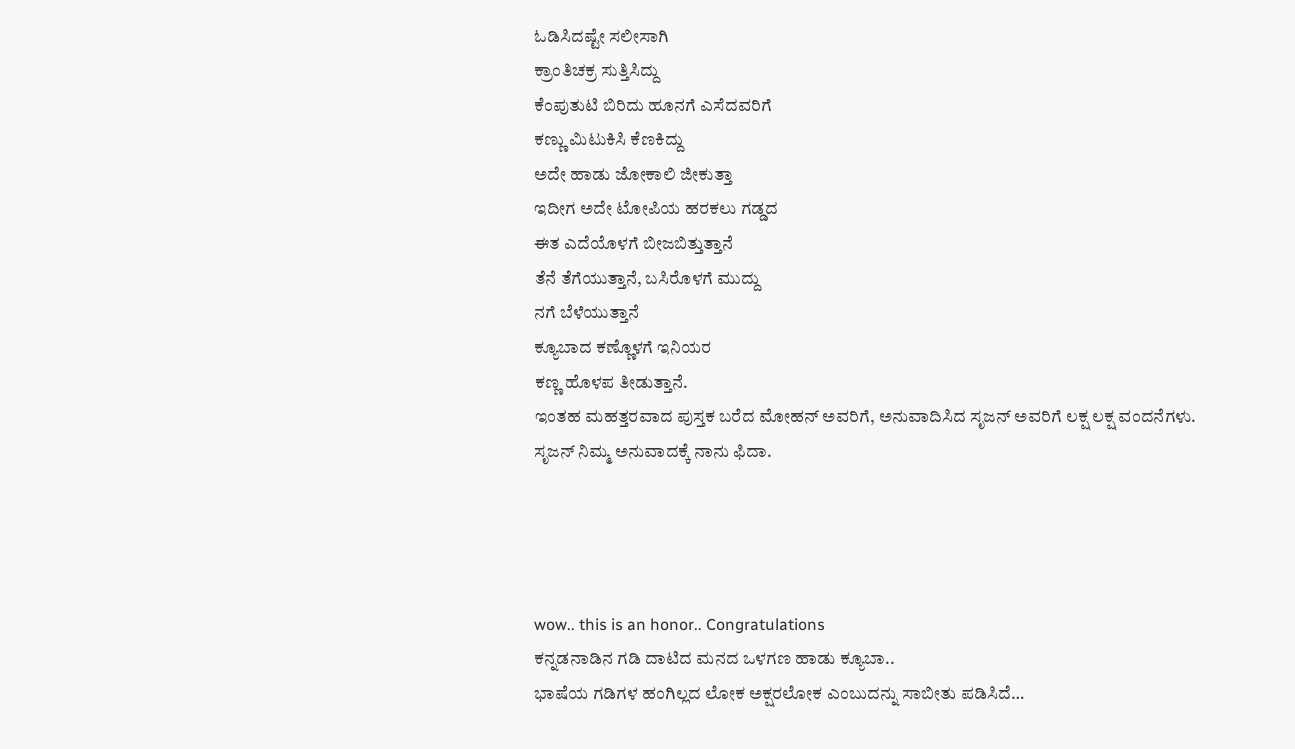ಓಡಿಸಿದಷ್ಟೇ ಸಲೀಸಾಗಿ
ಕ್ರಾಂತಿಚಕ್ರ ಸುತ್ತಿಸಿದ್ದು
ಕೆಂಪುತುಟಿ ಬಿರಿದು ಹೂನಗೆ ಎಸೆದವರಿಗೆ
ಕಣ್ಣು ಮಿಟುಕಿಸಿ ಕೆಣಕಿದ್ದು
ಅದೇ ಹಾಡು ಜೋಕಾಲಿ ಜೀಕುತ್ತಾ
ಇದೀಗ ಅದೇ ಟೋಪಿಯ ಹರಕಲು ಗಡ್ಡದ
ಈತ ಎದೆಯೊಳಗೆ ಬೀಜಬಿತ್ತುತ್ತಾನೆ
ತೆನೆ ತೆಗೆಯುತ್ತಾನೆ, ಬಸಿರೊಳಗೆ ಮುದ್ದು
ನಗೆ ಬೆಳೆಯುತ್ತಾನೆ
ಕ್ಯೂಬಾದ ಕಣ್ಣೊಳಗೆ ಇನಿಯರ
ಕಣ್ಣ ಹೊಳಪ ತೀಡುತ್ತಾನೆ.
ಇಂತಹ ಮಹತ್ತರವಾದ ಪುಸ್ತಕ ಬರೆದ ಮೋಹನ್ ಅವರಿಗೆ, ಅನುವಾದಿಸಿದ ಸೃಜನ್ ಅವರಿಗೆ ಲಕ್ಷ ಲಕ್ಷ ವಂದನೆಗಳು.
ಸೃಜನ್ ನಿಮ್ಮ ಅನುವಾದಕ್ಕೆ ನಾನು ಫಿದಾ.




wow.. this is an honor.. Congratulations
ಕನ್ನಡನಾಡಿನ ಗಡಿ ದಾಟಿದ ಮನದ ಒಳಗಣ ಹಾಡು ಕ್ಯೂಬಾ..
ಭಾಷೆಯ ಗಡಿಗಳ ಹಂಗಿಲ್ಲದ ಲೋಕ ಅಕ್ಷರಲೋಕ ಎಂಬುದನ್ನು ಸಾಬೀತು ಪಡಿಸಿದೆ…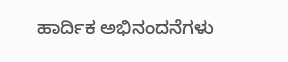ಹಾರ್ದಿಕ ಅಭಿನಂದನೆಗಳು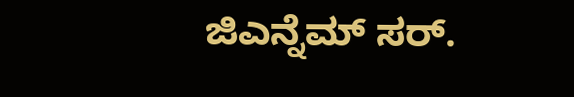ಜಿಎನ್ನೆಮ್ ಸರ್.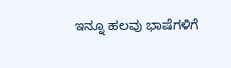ಇನ್ನೂ ಹಲವು ಭಾಷೆಗಳಿಗೆ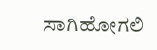ಸಾಗಿಹೋಗಲಿ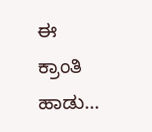ಈ ಕ್ರಾಂತಿ ಹಾಡು…